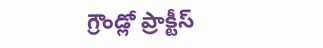గ్రౌండ్లో ప్రాక్టీస్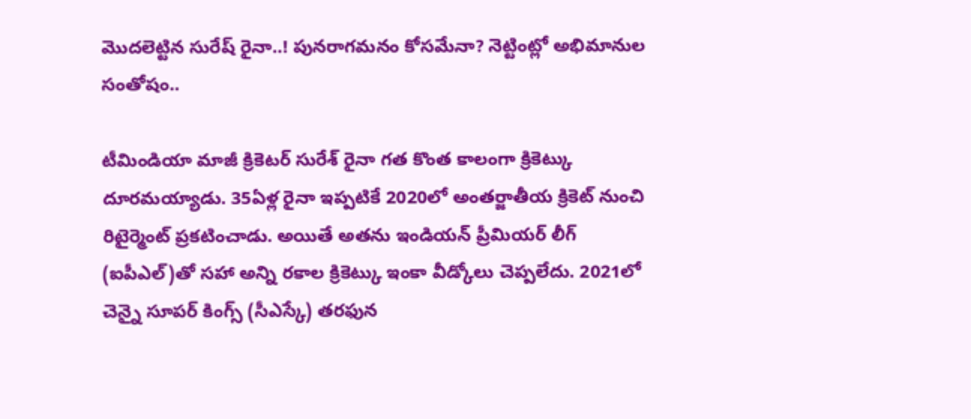మొదలెట్టిన సురేష్ రైనా..! పునరాగమనం కోసమేనా? నెట్టింట్లో అభిమానుల సంతోషం..

టీమిండియా మాజీ క్రికెటర్ సురేశ్ రైనా గత కొంత కాలంగా క్రికెట్కు దూరమయ్యాడు. 35ఏళ్ల రైనా ఇప్పటికే 2020లో అంతర్జాతీయ క్రికెట్ నుంచి రిటైర్మెంట్ ప్రకటించాడు. అయితే అతను ఇండియన్ ప్రీమియర్ లీగ్ (ఐపీఎల్)తో సహా అన్ని రకాల క్రికెట్కు ఇంకా వీడ్కోలు చెప్పలేదు. 2021లో చెన్నై సూపర్ కింగ్స్ (సీఎస్కే) తరఫున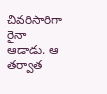చివరిసారిగా రైనా ఆడాడు. ఆ తర్వాత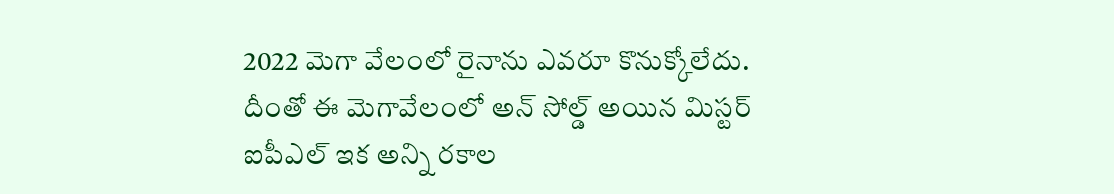2022 మెగా వేలంలో రైనాను ఎవరూ కొనుక్కోలేదు.
దీంతో ఈ మెగావేలంలో అన్ సోల్డ్ అయిన మిస్టర్ ఐపీఎల్ ఇక అన్ని రకాల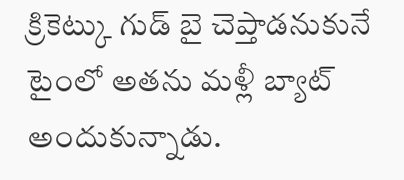క్రికెట్కు గుడ్ బై చెప్తాడనుకునే టైంలో అతను మళ్లీ బ్యాట్ అందుకున్నాడు.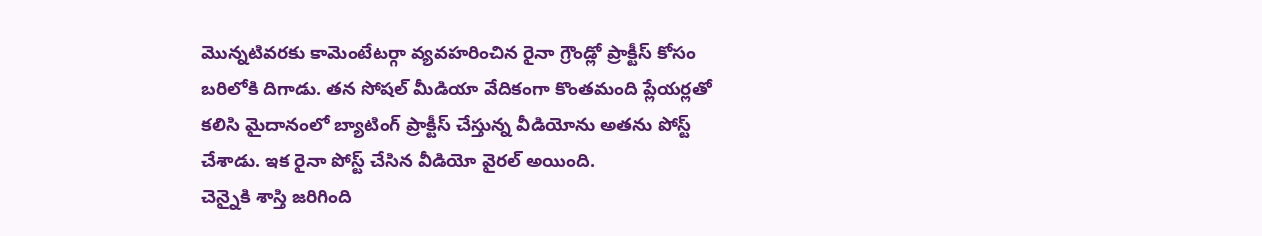మొన్నటివరకు కామెంటేటర్గా వ్యవహరించిన రైనా గ్రౌండ్లో ప్రాక్టీస్ కోసం బరిలోకి దిగాడు. తన సోషల్ మీడియా వేదికంగా కొంతమంది ప్లేయర్లతో కలిసి మైదానంలో బ్యాటింగ్ ప్రాక్టీస్ చేస్తున్న వీడియోను అతను పోస్ట్ చేశాడు. ఇక రైనా పోస్ట్ చేసిన వీడియో వైరల్ అయింది.
చెన్నైకి శాస్తి జరిగింది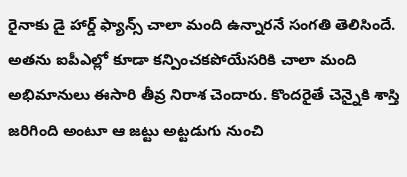రైనాకు డై హార్డ్ ఫ్యాన్స్ చాలా మంది ఉన్నారనే సంగతి తెలిసిందే. అతను ఐపీఎల్లో కూడా కన్పించకపోయేసరికి చాలా మంది అభిమానులు ఈసారి తీవ్ర నిరాశ చెందారు. కొందరైతే చెన్నైకి శాస్తి జరిగింది అంటూ ఆ జట్టు అట్టడుగు నుంచి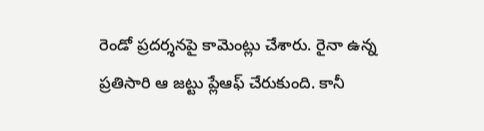రెండో ప్రదర్శనపై కామెంట్లు చేశారు. రైనా ఉన్న ప్రతిసారి ఆ జట్టు ప్లేఆఫ్ చేరుకుంది. కానీ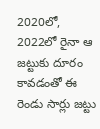2020లో, 2022లో రైనా ఆ జట్టుకు దూరం కావడంతో ఈ రెండు సార్లు జట్టు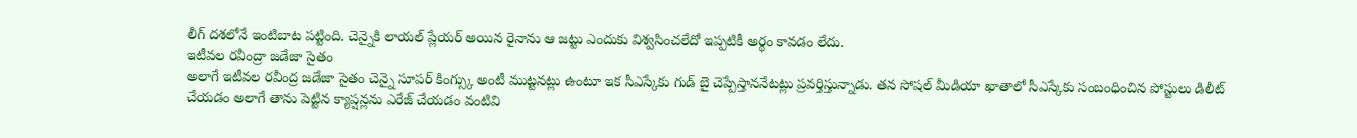లీగ్ దశలోనే ఇంటిబాట పట్టింది. చెన్నైకి లాయల్ ప్లేయర్ అయిన రైనాను ఆ జట్టు ఎందుకు విశ్వసించలేదో ఇప్పటికీ అర్థం కావడం లేదు.
ఇటీవల రవీంద్రా జడేజా సైతం
అలాగే ఇటీవల రవీంద్ర జడేజా సైతం చెన్నై సూపర్ కింగ్స్కు అంటీ ముట్టనట్లు ఉంటూ ఇక సీఎస్కేకు గుడ్ బై చెప్పేస్తాననేటట్లు ప్రవర్తిస్తున్నాడు. తన సోషల్ మీడియా ఖాతాలో సీఎస్కేకు సంబంధించిన పోస్టులు డిలీట్ చేయడం అలాగే తాను పెట్టిన క్యాప్షన్లను ఎరేజ్ చేయడం వంటివి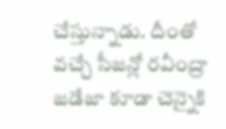చేస్తున్నాడు. దీంతో వచ్చే సీజన్లో రవీంద్రా జడేజా కూడా చెన్నైకి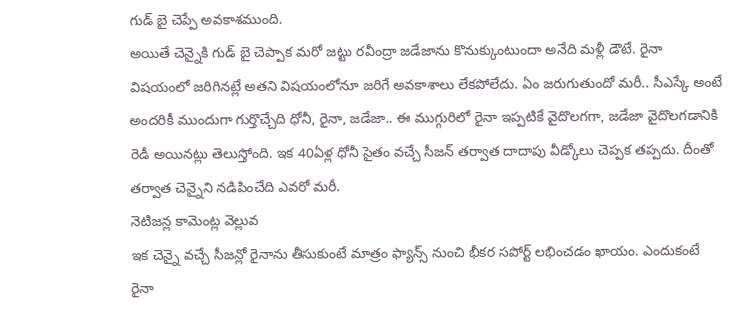గుడ్ బై చెప్పే అవకాశముంది.
అయితే చెన్నైకి గుడ్ బై చెప్పాక మరో జట్టు రవీంద్రా జడేజాను కొనుక్కుంటుందా అనేది మళ్లీ డౌటే. రైనా విషయంలో జరిగినట్లే అతని విషయంలోనూ జరిగే అవకాశాలు లేకపోలేదు. ఏం జరుగుతుందో మరీ.. సీఎస్కే అంటే అందరికీ ముందుగా గుర్తొచ్చేది ధోనీ, రైనా, జడేజా.. ఈ ముగ్గురిలో రైనా ఇప్పటికే వైదొలగగా, జడేజా వైదొలగడానికి రెడీ అయినట్లు తెలుస్తోంది. ఇక 40ఏళ్ల ధోనీ సైతం వచ్చే సీజన్ తర్వాత దాదాపు వీడ్కోలు చెప్పక తప్పదు. దీంతో తర్వాత చెన్నైని నడిపించేది ఎవరో మరీ.
నెటిజన్ల కామెంట్ల వెల్లువ
ఇక చెన్నై వచ్చే సీజన్లో రైనాను తీసుకుంటే మాత్రం ఫ్యాన్స్ నుంచి భీకర సపోర్ట్ లభించడం ఖాయం. ఎందుకంటే రైనా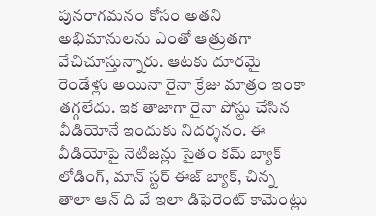పునరాగమనం కోసం అతని అభిమానులను ఎంతో ఆత్రుతగా వేచిచూస్తున్నారు. ఆటకు దూరమై రెండేళ్లు అయినా రైనా క్రేజు మాత్రం ఇంకా తగ్గలేదు. ఇక తాజాగా రైనా పోస్టు చేసిన వీడియోనే ఇందుకు నిదర్శనం. ఈ వీడియోపై నెటిజన్లు సైతం కమ్ బ్యాక్ లోడింగ్, మాన్ స్టర్ ఈజ్ బ్యాక్, చిన్న తాలా ఆన్ ది వే ఇలా డిఫెరెంట్ కామెంట్లు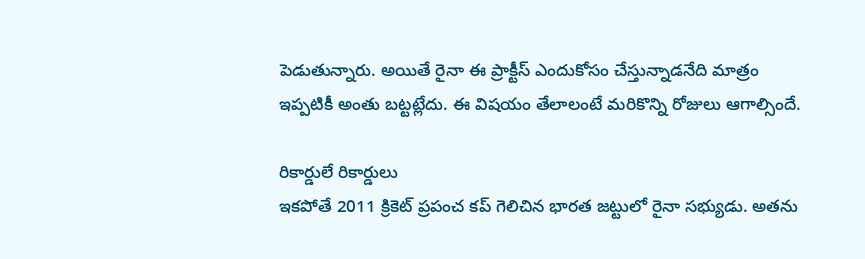పెడుతున్నారు. అయితే రైనా ఈ ప్రాక్టీస్ ఎందుకోసం చేస్తున్నాడనేది మాత్రం ఇప్పటికీ అంతు బట్టట్లేదు. ఈ విషయం తేలాలంటే మరికొన్ని రోజులు ఆగాల్సిందే.

రికార్డులే రికార్డులు
ఇకపోతే 2011 క్రికెట్ ప్రపంచ కప్ గెలిచిన భారత జట్టులో రైనా సభ్యుడు. అతను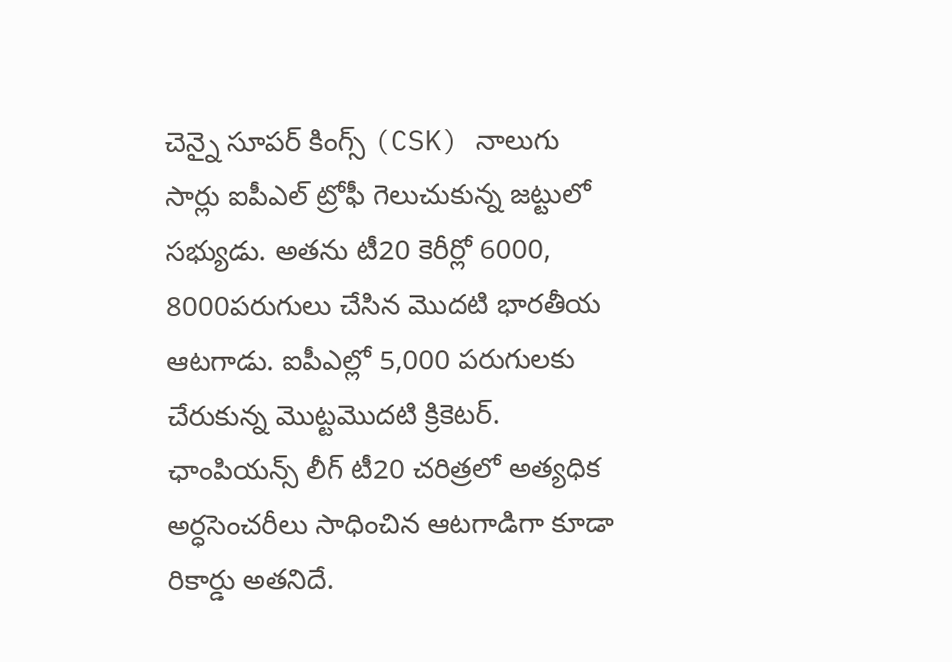చెన్నై సూపర్ కింగ్స్ (CSK) నాలుగు సార్లు ఐపీఎల్ ట్రోఫీ గెలుచుకున్న జట్టులో సభ్యుడు. అతను టీ20 కెరీర్లో 6000, 8000పరుగులు చేసిన మొదటి భారతీయ ఆటగాడు. ఐపీఎల్లో 5,000 పరుగులకు చేరుకున్న మొట్టమొదటి క్రికెటర్. ఛాంపియన్స్ లీగ్ టీ20 చరిత్రలో అత్యధిక అర్ధసెంచరీలు సాధించిన ఆటగాడిగా కూడా రికార్డు అతనిదే.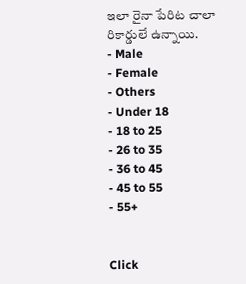ఇలా రైనా పేరిట చాలా రికార్డులే ఉన్నాయి.
- Male
- Female
- Others
- Under 18
- 18 to 25
- 26 to 35
- 36 to 45
- 45 to 55
- 55+


Click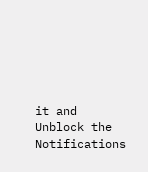it and Unblock the Notifications